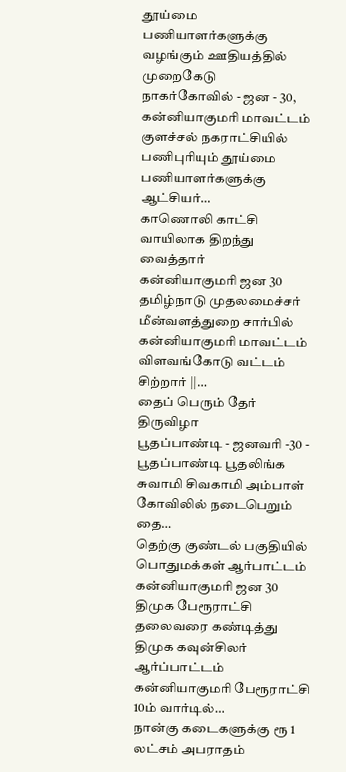தூய்மை பணியாளர்களுக்கு வழங்கும் ஊதியத்தில் முறைகேடு
நாகர்கோவில் - ஜன - 30, கன்னியாகுமரி மாவட்டம் குளச்சல் நகராட்சியில் பணிபுரியும் தூய்மை பணியாளர்களுக்கு ஆட்சியர்…
காணொலி காட்சி வாயிலாக திறந்து வைத்தார்
கன்னியாகுமரி ஜன 30 தமிழ்நாடு முதலமைச்சர் மீன்வளத்துறை சார்பில் கன்னியாகுமரி மாவட்டம் விளவங்கோடு வட்டம் சிற்றார் ||…
தைப் பெரும் தேர் திருவிழா
பூதப்பாண்டி - ஜனவரி -30 - பூதப்பாண்டி பூதலிங்க சுவாமி சிவகாமி அம்பாள் கோவிலில் நடைபெறும் தை…
தெற்கு குண்டல் பகுதியில் பொதுமக்கள் ஆர்பாட்டம்
கன்னியாகுமரி ஜன 30 திமுக பேரூராட்சி தலைவரை கண்டித்து திமுக கவுன்சிலர் ஆர்ப்பாட்டம் கன்னியாகுமரி பேரூராட்சி 10ம் வார்டில்…
நான்கு கடைகளுக்கு ரூ 1 லட்சம் அபராதம்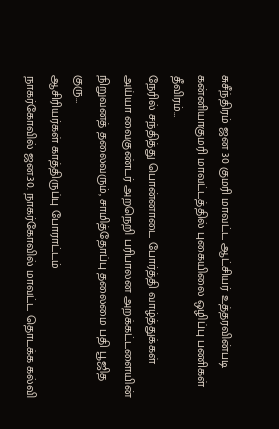சுசீந்திரம் ஜன 30 குமரி மாவட்ட ஆட்சியர் உத்தரவின்படி கன்னியாகுமரி மாவட்டத்தில் புகையிலை ஒழிப்பு பணிகள் தீவிரம்…
நேரில் சந்தித்து பொன்னாடை போர்த்தி வாழ்த்துக்கள்
அய்யா வைகுண்டர் அறநெறி பரிபாலன அறக்கட்டளையின் நிறுவனத் தலைவரும், சாமித்தோப்பு தலைமை பதி பூஜித குரு…
ஆசிரியர்கள் காத்திருப்பு போராட்டம்
நாகர்கோவில் ஜன.30. நாகர்கோவில் மாவட்ட தொடக்க கல்வி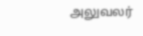அலுவலர்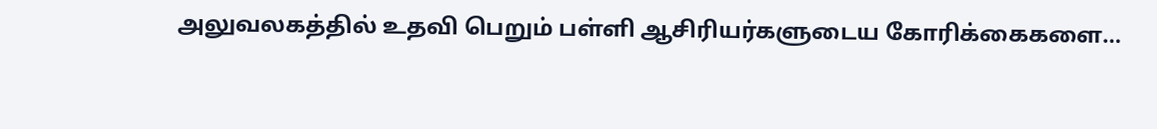அலுவலகத்தில் உதவி பெறும் பள்ளி ஆசிரியர்களுடைய கோரிக்கைகளை…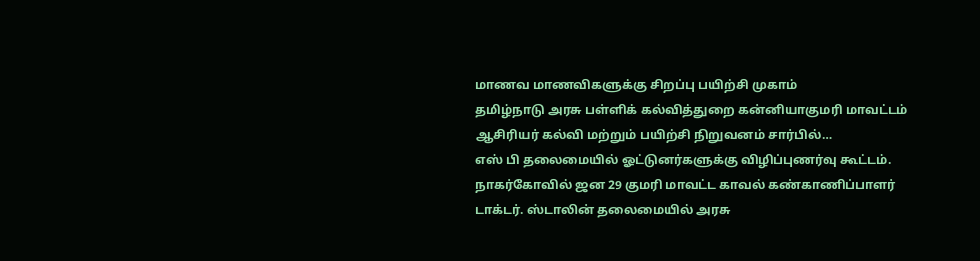மாணவ மாணவிகளுக்கு சிறப்பு பயிற்சி முகாம்
தமிழ்நாடு அரசு பள்ளிக் கல்வித்துறை கன்னியாகுமரி மாவட்டம் ஆசிரியர் கல்வி மற்றும் பயிற்சி நிறுவனம் சார்பில்…
எஸ் பி தலைமையில் ஓட்டுனர்களுக்கு விழிப்புணர்வு கூட்டம்.
நாகர்கோவில் ஜன 29 குமரி மாவட்ட காவல் கண்காணிப்பாளர் டாக்டர். ஸ்டாலின் தலைமையில் அரசு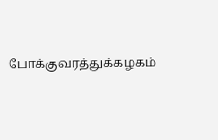போக்குவரத்துக்கழகம்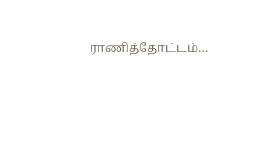ராணித்தோட்டம்…